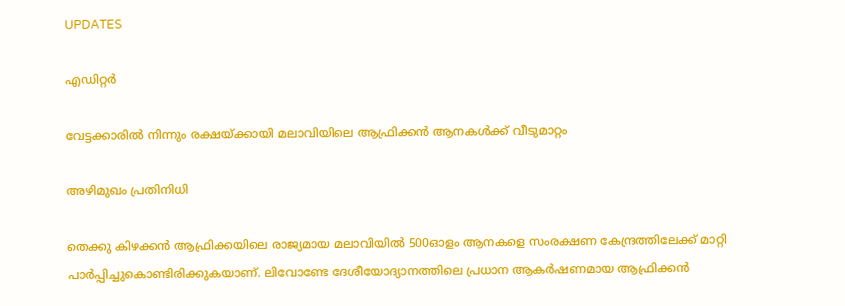UPDATES

എഡിറ്റര്‍

വേട്ടക്കാരില്‍ നിന്നും രക്ഷയ്ക്കായി മലാവിയിലെ ആഫ്രിക്കന്‍ ആനകള്‍ക്ക് വീടുമാറ്റം

അഴിമുഖം പ്രതിനിധി

തെക്കു കിഴക്കന്‍ ആഫ്രിക്കയിലെ രാജ്യമായ മലാവിയില്‍ 500ഓളം ആനകളെ സംരക്ഷണ കേന്ദ്രത്തിലേക്ക് മാറ്റി പാര്‍പ്പിച്ചുകൊണ്ടിരിക്കുകയാണ്. ലിവോണ്ടേ ദേശീയോദ്യാനത്തിലെ പ്രധാന ആകര്‍ഷണമായ ആഫ്രിക്കന്‍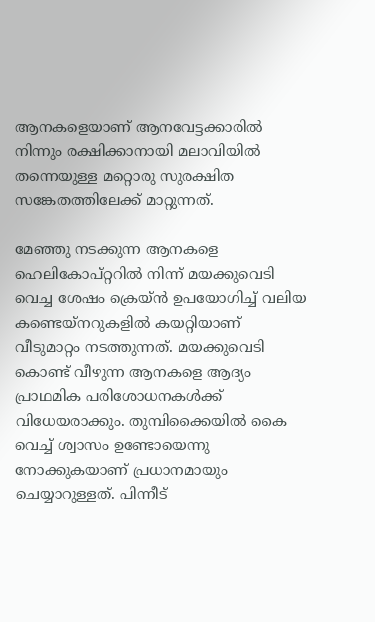ആനകളെയാണ് ആനവേട്ടക്കാരില്‍ നിന്നും രക്ഷിക്കാനായി മലാവിയില്‍ തന്നെയുള്ള മറ്റൊരു സുരക്ഷിത സങ്കേതത്തിലേക്ക് മാറ്റുന്നത്.

മേഞ്ഞു നടക്കുന്ന ആനകളെ ഹെലികോപ്റ്ററില്‍ നിന്ന് മയക്കുവെടി വെച്ച ശേഷം ക്രെയ്ന്‍ ഉപയോഗിച്ച് വലിയ കണ്ടെയ്നറുകളില്‍ കയറ്റിയാണ് വീടുമാറ്റം നടത്തുന്നത്. മയക്കുവെടി കൊണ്ട് വീഴുന്ന ആനകളെ ആദ്യം പ്രാഥമിക പരിശോധനകള്‍ക്ക് വിധേയരാക്കും. തുമ്പിക്കൈയില്‍ കൈ വെച്ച് ശ്വാസം ഉണ്ടോയെന്നു നോക്കുകയാണ് പ്രധാനമായും ചെയ്യാറുള്ളത്. പിന്നീട്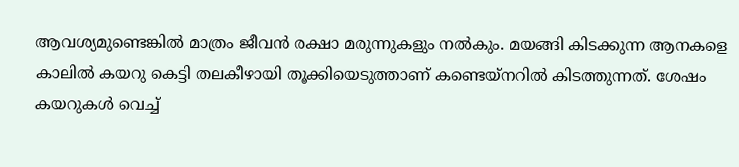ആവശ്യമുണ്ടെങ്കില്‍ മാത്രം ജീവന്‍ രക്ഷാ മരുന്നുകളും നല്‍കും. മയങ്ങി കിടക്കുന്ന ആനകളെ കാലില്‍ കയറു കെട്ടി തലകീഴായി തൂക്കിയെടുത്താണ് കണ്ടെയ്നറില്‍ കിടത്തുന്നത്. ശേഷം കയറുകള്‍ വെച്ച്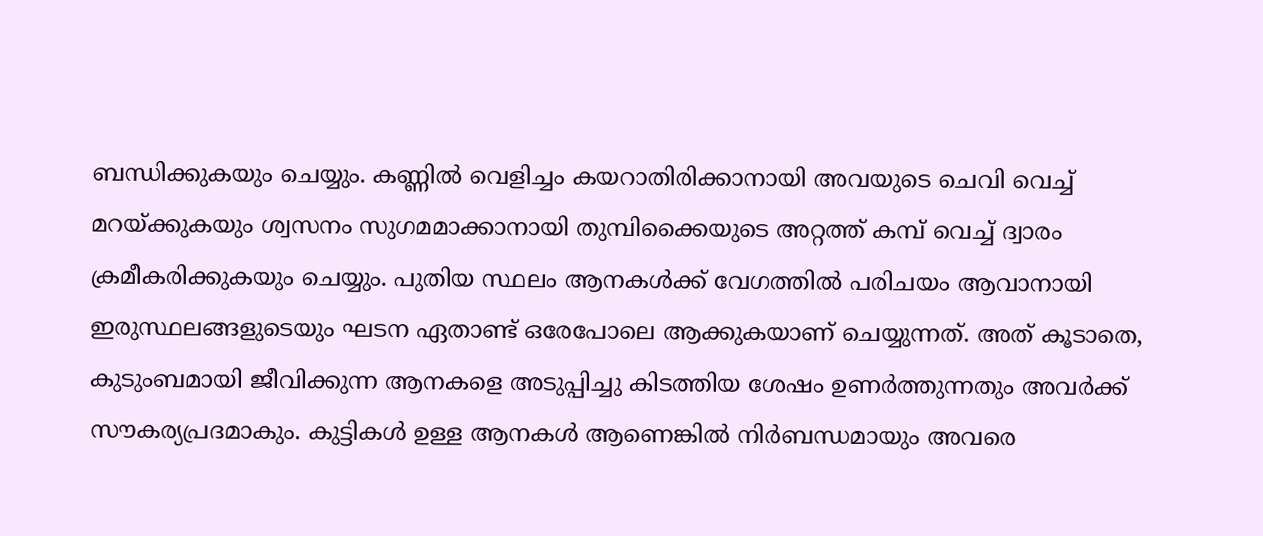ബന്ധിക്കുകയും ചെയ്യും. കണ്ണില്‍ വെളിച്ചം കയറാതിരിക്കാനായി അവയുടെ ചെവി വെച്ച് മറയ്ക്കുകയും ശ്വസനം സുഗമമാക്കാനായി തുമ്പിക്കൈയുടെ അറ്റത്ത് കമ്പ് വെച്ച് ദ്വാരം ക്രമീകരിക്കുകയും ചെയ്യും. പുതിയ സ്ഥലം ആനകള്‍ക്ക് വേഗത്തില്‍ പരിചയം ആവാനായി ഇരുസ്ഥലങ്ങളുടെയും ഘടന ഏതാണ്ട് ഒരേപോലെ ആക്കുകയാണ് ചെയ്യുന്നത്. അത് കൂടാതെ, കുടുംബമായി ജീവിക്കുന്ന ആനകളെ അടുപ്പിച്ചു കിടത്തിയ ശേഷം ഉണര്‍ത്തുന്നതും അവര്‍ക്ക് സൗകര്യപ്രദമാകും. കുട്ടികള്‍ ഉള്ള ആനകള്‍ ആണെങ്കില്‍ നിര്‍ബന്ധമായും അവരെ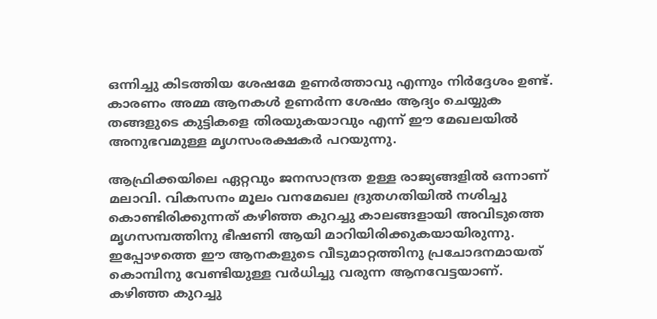ഒന്നിച്ചു കിടത്തിയ ശേഷമേ ഉണര്‍ത്താവു എന്നും നിര്‍ദ്ദേശം ഉണ്ട്. കാരണം അമ്മ ആനകള്‍ ഉണര്‍ന്ന ശേഷം ആദ്യം ചെയ്യുക തങ്ങളുടെ കുട്ടികളെ തിരയുകയാവും എന്ന് ഈ മേഖലയില്‍ അനുഭവമുള്ള മൃഗസംരക്ഷകര്‍ പറയുന്നു.

ആഫ്രിക്കയിലെ ഏറ്റവും ജനസാന്ദ്രത ഉള്ള രാജ്യങ്ങളില്‍ ഒന്നാണ് മലാവി. വികസനം മൂലം വനമേഖല ദ്രുതഗതിയില്‍ നശിച്ചു കൊണ്ടിരിക്കുന്നത് കഴിഞ്ഞ കുറച്ചു കാലങ്ങളായി അവിടുത്തെ മൃഗസമ്പത്തിനു ഭീഷണി ആയി മാറിയിരിക്കുകയായിരുന്നു. ഇപ്പോഴത്തെ ഈ ആനകളുടെ വീടുമാറ്റത്തിനു പ്രചോദനമായത് കൊമ്പിനു വേണ്ടിയുള്ള വര്‍ധിച്ചു വരുന്ന ആനവേട്ടയാണ്. കഴിഞ്ഞ കുറച്ചു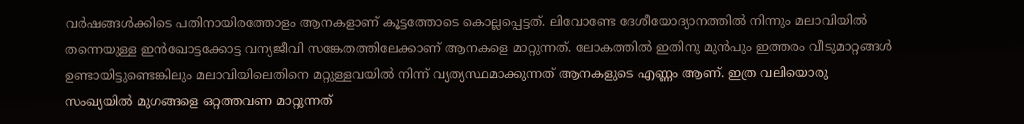വര്‍ഷങ്ങള്‍ക്കിടെ പതിനായിരത്തോളം ആനകളാണ് കൂട്ടത്തോടെ കൊല്ലപ്പെട്ടത്. ലിവോണ്ടേ ദേശീയോദ്യാനത്തില്‍ നിന്നും മലാവിയില്‍ തന്നെയുള്ള ഇന്‍ഖോട്ടക്കോട്ട വന്യജീവി സങ്കേതത്തിലേക്കാണ് ആനകളെ മാറ്റുന്നത്. ലോകത്തില്‍ ഇതിനു മുന്‍പും ഇത്തരം വീടുമാറ്റങ്ങള്‍ ഉണ്ടായിട്ടുണ്ടെങ്കിലും മലാവിയിലെതിനെ മറ്റുള്ളവയില്‍ നിന്ന് വ്യത്യസ്ഥമാക്കുന്നത് ആനകളുടെ എണ്ണം ആണ്. ഇത്ര വലിയൊരു സംഖ്യയില്‍ മുഗങ്ങളെ ഒറ്റത്തവണ മാറ്റുന്നത്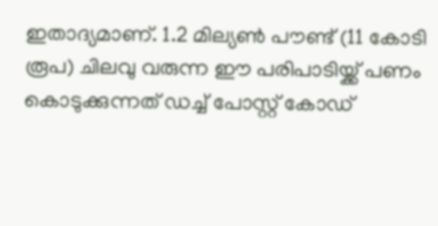ഇതാദ്യമാണ്. 1.2 മില്യണ്‍ പൗണ്ട് (11 കോടി രൂപ) ചിലവു വരുന്ന ഈ പരിപാടിയ്ക്ക് പണം കൊടുക്കുന്നത് ഡച്ച് പോസ്റ്റ്‌ കോഡ്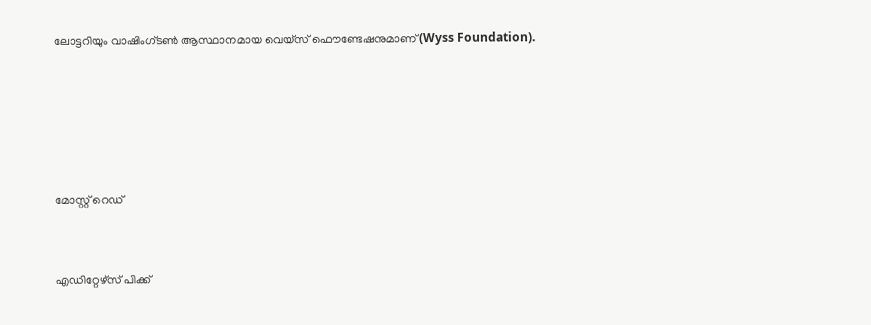ലോട്ടറിയും വാഷിംഗ്‌ടണ്‍ ആസ്ഥാനമായ വെയ്സ് ഫൌണ്ടേഷനുമാണ് (Wyss Foundation).





മോസ്റ്റ് റെഡ്


എഡിറ്റേഴ്സ് പിക്ക്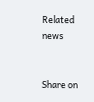Related news


Share on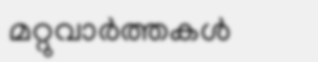മറ്റുവാര്‍ത്തകള്‍